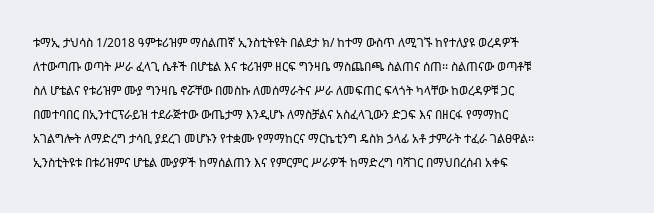ቱማኢ ታህሳስ 1/2018 ዓምቱሪዝም ማሰልጠኛ ኢንስቲትዩት በልደታ ክ/ ከተማ ውስጥ ለሚገኙ ከየተለያዩ ወረዳዎች ለተውጣጡ ወጣት ሥራ ፈላጊ ሴቶች በሆቴል እና ቱሪዝም ዘርፍ ግንዛቤ ማስጨበጫ ስልጠና ሰጠ፡፡ ስልጠናው ወጣቶቹ ስለ ሆቴልና የቱሪዝም ሙያ ግንዛቤ ኖሯቸው በመስኩ ለመሰማራትና ሥራ ለመፍጠር ፍላጎት ካላቸው ከወረዳዎቹ ጋር
በመተባበር በኢንተርፕራይዝ ተደራጅተው ውጤታማ እንዲሆኑ ለማስቻልና አስፈላጊውን ድጋፍ እና በዘርፋ የማማከር አገልግሎት ለማድረግ ታሳቢ ያደረገ መሆኑን የተቋሙ የማማከርና ማርኬቲንግ ዴስክ ኃላፊ አቶ ታምራት ተፈራ ገልፀዋል፡፡
ኢንስቲትዩቱ በቱሪዝምና ሆቴል ሙያዎች ከማሰልጠን እና የምርምር ሥራዎች ከማድረግ ባሻገር በማህበረሰብ አቀፍ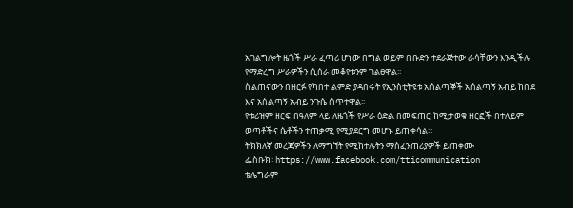አገልግሎት ዜጎች ሥራ ፈጣሪ ሆነው በግል ወይም በቡድን ተደራጅተው ራሳቸውን እንዲችሉ የማድረግ ሥራዎችን ሲሰራ መቆየቱንም ገልፀዋል፡፡
ስልጠናውን በዘርፉ የካበተ ልምድ ያዳበሩት የኢንስቲትዩቱ አሰልጣኞች አሰልጣኝ አብይ ከበደ እና አሰልጣኝ አብይ ንጉሴ ሰጥተዋል፡፡
የቱሪዝም ዘርፍ በዓለም ላይ ለዜጎች የሥራ ዕድል በመፍጠር ከሚታወቁ ዘርፎች በተለይም ወጣቶችና ሴቶችን ተጠቃሚ የሚያደርግ መሆኑ ይጠቀሳል፡፡
ትክክለኛ መረጃዎችን ለማግኘት የሚከተሉትን ማስፈንጠሪያዎች ይጠቀሙ
ፌስቡክ፡ https://www.facebook.com/tticommunication
ቴሌግራም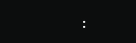፡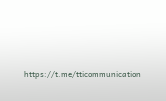https://t.me/tticommunication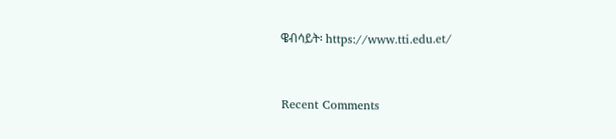ዌብሳይት፡ https://www.tti.edu.et/


Recent Comments